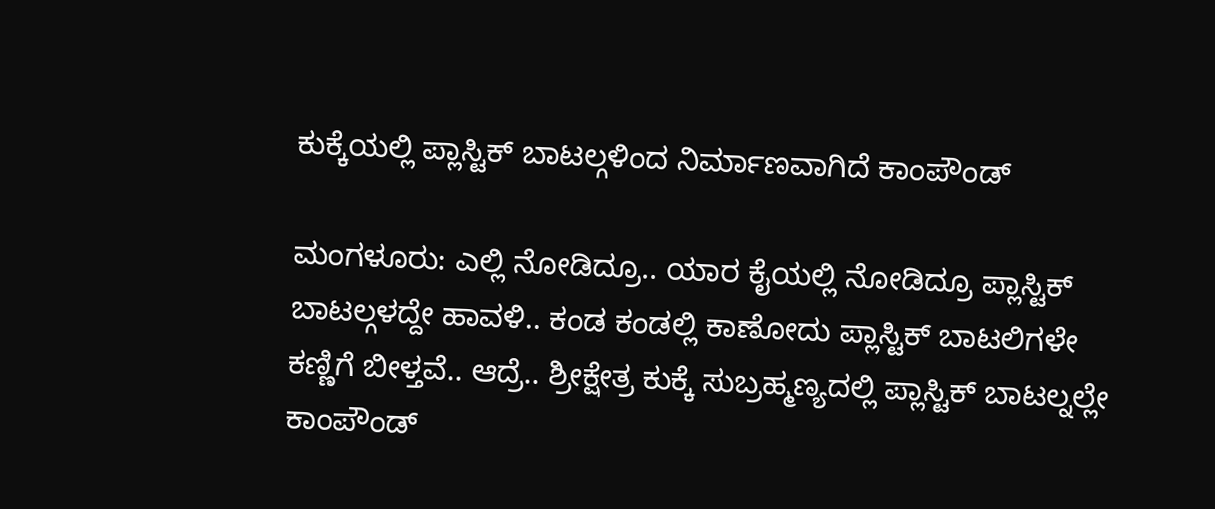ಕುಕ್ಕೆಯಲ್ಲಿ ಪ್ಲಾಸ್ಟಿಕ್ ಬಾಟಲ್ಗಳಿಂದ ನಿರ್ಮಾಣವಾಗಿದೆ ಕಾಂಪೌಂಡ್

ಮಂಗಳೂರು: ಎಲ್ಲಿ ನೋಡಿದ್ರೂ.. ಯಾರ ಕೈಯಲ್ಲಿ ನೋಡಿದ್ರೂ ಪ್ಲಾಸ್ಟಿಕ್ ಬಾಟಲ್ಗಳದ್ದೇ ಹಾವಳಿ.. ಕಂಡ ಕಂಡಲ್ಲಿ ಕಾಣೋದು ಪ್ಲಾಸ್ಟಿಕ್ ಬಾಟಲಿಗಳೇ ಕಣ್ಣಿಗೆ ಬೀಳ್ತವೆ.. ಆದ್ರೆ.. ಶ್ರೀಕ್ಷೇತ್ರ ಕುಕ್ಕೆ ಸುಬ್ರಹ್ಮಣ್ಯದಲ್ಲಿ ಪ್ಲಾಸ್ಟಿಕ್ ಬಾಟಲ್ನಲ್ಲೇ ಕಾಂಪೌಂಡ್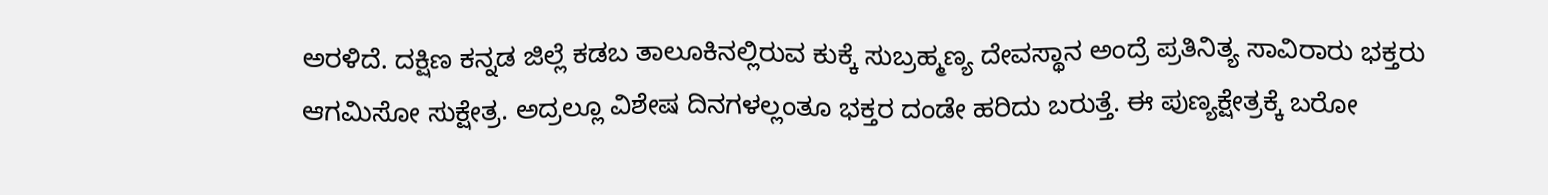ಅರಳಿದೆ. ದಕ್ಷಿಣ ಕನ್ನಡ ಜಿಲ್ಲೆ ಕಡಬ ತಾಲೂಕಿನಲ್ಲಿರುವ ಕುಕ್ಕೆ ಸುಬ್ರಹ್ಮಣ್ಯ ದೇವಸ್ಥಾನ ಅಂದ್ರೆ ಪ್ರತಿನಿತ್ಯ ಸಾವಿರಾರು ಭಕ್ತರು ಆಗಮಿಸೋ ಸುಕ್ಷೇತ್ರ. ಅದ್ರಲ್ಲೂ ವಿಶೇಷ ದಿನಗಳಲ್ಲಂತೂ ಭಕ್ತರ ದಂಡೇ ಹರಿದು ಬರುತ್ತೆ. ಈ ಪುಣ್ಯಕ್ಷೇತ್ರಕ್ಕೆ ಬರೋ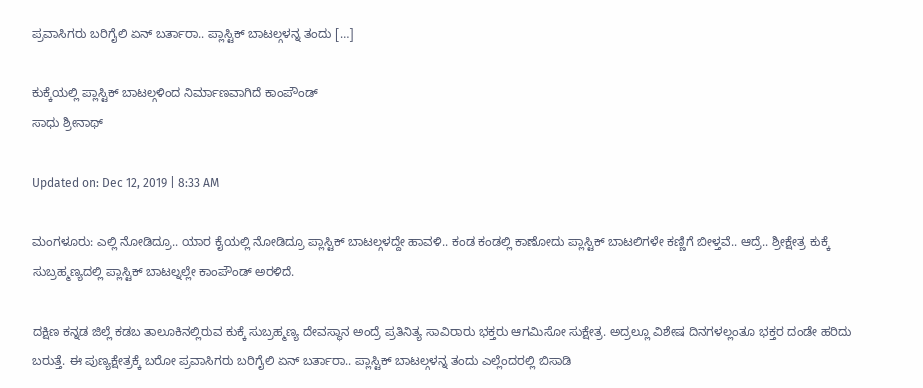ಪ್ರವಾಸಿಗರು ಬರಿಗೈಲಿ ಏನ್ ಬರ್ತಾರಾ.. ಪ್ಲಾಸ್ಟಿಕ್ ಬಾಟಲ್ಗಳನ್ನ ತಂದು […]

ಕುಕ್ಕೆಯಲ್ಲಿ ಪ್ಲಾಸ್ಟಿಕ್ ಬಾಟಲ್ಗಳಿಂದ ನಿರ್ಮಾಣವಾಗಿದೆ ಕಾಂಪೌಂಡ್
ಸಾಧು ಶ್ರೀನಾಥ್

Updated on: Dec 12, 2019 | 8:33 AM

ಮಂಗಳೂರು: ಎಲ್ಲಿ ನೋಡಿದ್ರೂ.. ಯಾರ ಕೈಯಲ್ಲಿ ನೋಡಿದ್ರೂ ಪ್ಲಾಸ್ಟಿಕ್ ಬಾಟಲ್ಗಳದ್ದೇ ಹಾವಳಿ.. ಕಂಡ ಕಂಡಲ್ಲಿ ಕಾಣೋದು ಪ್ಲಾಸ್ಟಿಕ್ ಬಾಟಲಿಗಳೇ ಕಣ್ಣಿಗೆ ಬೀಳ್ತವೆ.. ಆದ್ರೆ.. ಶ್ರೀಕ್ಷೇತ್ರ ಕುಕ್ಕೆ ಸುಬ್ರಹ್ಮಣ್ಯದಲ್ಲಿ ಪ್ಲಾಸ್ಟಿಕ್ ಬಾಟಲ್ನಲ್ಲೇ ಕಾಂಪೌಂಡ್ ಅರಳಿದೆ.

ದಕ್ಷಿಣ ಕನ್ನಡ ಜಿಲ್ಲೆ ಕಡಬ ತಾಲೂಕಿನಲ್ಲಿರುವ ಕುಕ್ಕೆ ಸುಬ್ರಹ್ಮಣ್ಯ ದೇವಸ್ಥಾನ ಅಂದ್ರೆ ಪ್ರತಿನಿತ್ಯ ಸಾವಿರಾರು ಭಕ್ತರು ಆಗಮಿಸೋ ಸುಕ್ಷೇತ್ರ. ಅದ್ರಲ್ಲೂ ವಿಶೇಷ ದಿನಗಳಲ್ಲಂತೂ ಭಕ್ತರ ದಂಡೇ ಹರಿದು ಬರುತ್ತೆ. ಈ ಪುಣ್ಯಕ್ಷೇತ್ರಕ್ಕೆ ಬರೋ ಪ್ರವಾಸಿಗರು ಬರಿಗೈಲಿ ಏನ್ ಬರ್ತಾರಾ.. ಪ್ಲಾಸ್ಟಿಕ್ ಬಾಟಲ್ಗಳನ್ನ ತಂದು ಎಲ್ಲೆಂದರಲ್ಲಿ ಬಿಸಾಡಿ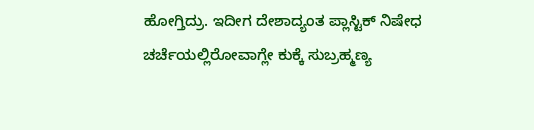ಹೋಗ್ತಿದ್ರು. ಇದೀಗ ದೇಶಾದ್ಯಂತ ಪ್ಲಾಸ್ಟಿಕ್‌ ನಿಷೇಧ ಚರ್ಚೆಯಲ್ಲಿರೋವಾಗ್ಲೇ ಕುಕ್ಕೆ ಸುಬ್ರಹ್ಮಣ್ಯ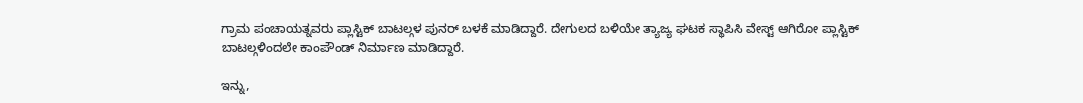ಗ್ರಾಮ ಪಂಚಾಯತ್ನವರು ಪ್ಲಾಸ್ಟಿಕ್ ಬಾಟಲ್ಗಳ ಪುನರ್‌ ಬಳಕೆ ಮಾಡಿದ್ದಾರೆ. ದೇಗುಲದ ಬಳಿಯೇ ತ್ಯಾಜ್ಯ ಘಟಕ ಸ್ಥಾಪಿಸಿ ವೇಸ್ಟ್ ಆಗಿರೋ ಪ್ಲಾಸ್ಟಿಕ್ ಬಾಟಲ್ಗಳಿಂದಲೇ ಕಾಂಪೌಂಡ್ ನಿರ್ಮಾಣ ಮಾಡಿದ್ದಾರೆ.

ಇನ್ನು,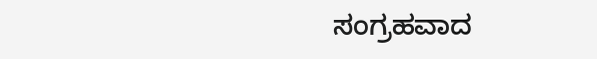ಸಂಗ್ರಹವಾದ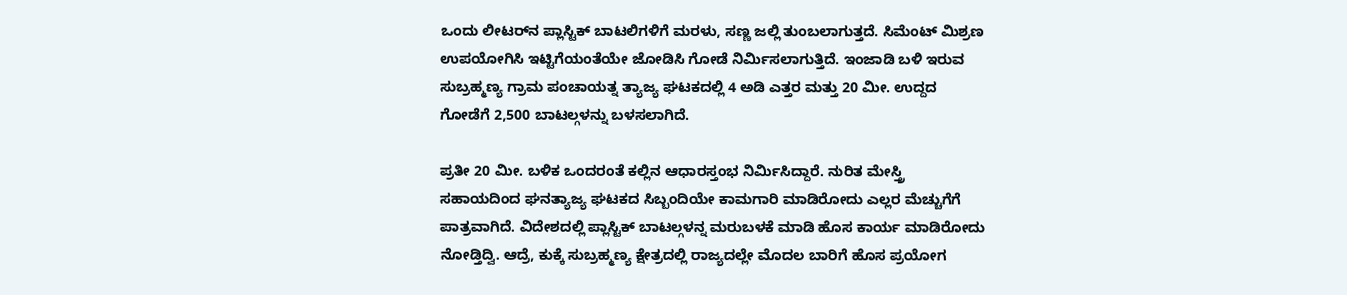ಒಂದು ಲೀಟರ್‌ನ ಪ್ಲಾಸ್ಟಿಕ್‌ ಬಾಟಲಿಗಳಿಗೆ ಮರಳು, ಸಣ್ಣ ಜಲ್ಲಿ ತುಂಬಲಾಗುತ್ತದೆ. ಸಿಮೆಂಟ್‌ ಮಿಶ್ರಣ ಉಪಯೋಗಿಸಿ ಇಟ್ಟಿಗೆಯಂತೆಯೇ ಜೋಡಿಸಿ ಗೋಡೆ ನಿರ್ಮಿಸಲಾಗುತ್ತಿದೆ. ಇಂಜಾಡಿ ಬಳಿ ಇರುವ ಸುಬ್ರಹ್ಮಣ್ಯ ಗ್ರಾಮ ಪಂಚಾಯತ್ನ ತ್ಯಾಜ್ಯ ಘಟಕದಲ್ಲಿ 4 ಅಡಿ ಎತ್ತರ ಮತ್ತು 20 ಮೀ. ಉದ್ದದ ಗೋಡೆಗೆ 2,500 ಬಾಟಲ್ಗಳನ್ನು ಬಳಸಲಾಗಿದೆ.

ಪ್ರತೀ 20 ಮೀ. ಬಳಿಕ ಒಂದರಂತೆ ಕಲ್ಲಿನ ಆಧಾರಸ್ತಂಭ ನಿರ್ಮಿಸಿದ್ದಾರೆ. ನುರಿತ ಮೇಸ್ತ್ರಿ ಸಹಾಯದಿಂದ ಘನತ್ಯಾಜ್ಯ ಘಟಕದ ಸಿಬ್ಬಂದಿಯೇ ಕಾಮಗಾರಿ ಮಾಡಿರೋದು ಎಲ್ಲರ ಮೆಚ್ಚುಗೆಗೆ ಪಾತ್ರವಾಗಿದೆ. ವಿದೇಶದಲ್ಲಿ ಪ್ಲಾಸ್ಟಿಕ್ ಬಾಟಲ್ಗಳನ್ನ ಮರುಬಳಕೆ ಮಾಡಿ ಹೊಸ ಕಾರ್ಯ ಮಾಡಿರೋದು ನೋಡ್ತಿದ್ವಿ. ಆದ್ರೆ, ಕುಕ್ಕೆ ಸುಬ್ರಹ್ಮಣ್ಯ ಕ್ಷೇತ್ರದಲ್ಲಿ ರಾಜ್ಯದಲ್ಲೇ ಮೊದಲ ಬಾರಿಗೆ ಹೊಸ ಪ್ರಯೋಗ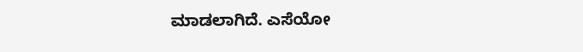ಮಾಡಲಾಗಿದೆ. ಎಸೆಯೋ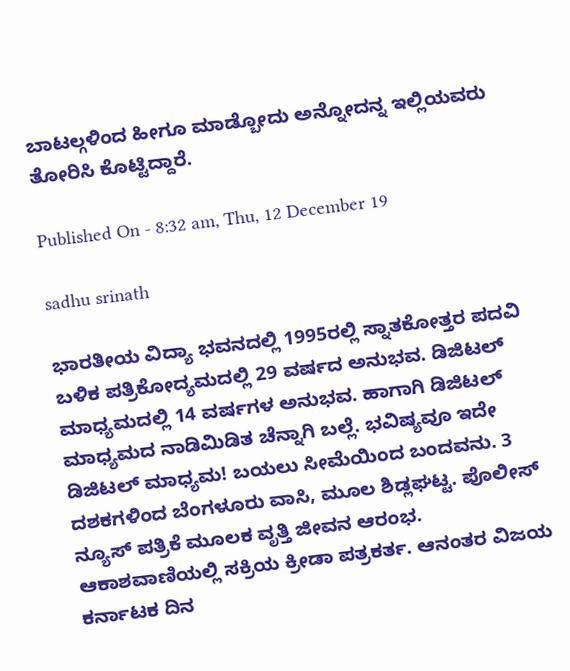ಬಾಟಲ್ಗಳಿಂದ ಹೀಗೂ ಮಾಡ್ಬೋದು ಅನ್ನೋದನ್ನ ಇಲ್ಲಿಯವರು ತೋರಿಸಿ ಕೊಟ್ಟಿದ್ದಾರೆ.

Published On - 8:32 am, Thu, 12 December 19

sadhu srinath

ಭಾರತೀಯ ವಿದ್ಯಾ ಭವನದಲ್ಲಿ 1995ರಲ್ಲಿ ಸ್ನಾತಕೋತ್ತರ ಪದವಿ ಬಳಿಕ ಪತ್ರಿಕೋದ್ಯಮದಲ್ಲಿ 29 ವರ್ಷದ ಅನುಭವ. ಡಿಜಿಟಲ್ ಮಾಧ್ಯಮದಲ್ಲಿ 14 ವರ್ಷಗಳ ಅನುಭವ. ಹಾಗಾಗಿ ಡಿಜಿಟಲ್ ಮಾಧ್ಯಮದ ನಾಡಿಮಿಡಿತ ಚೆನ್ನಾಗಿ ಬಲ್ಲೆ. ಭವಿಷ್ಯವೂ ಇದೇ ಡಿಜಿಟಲ್ ಮಾಧ್ಯಮ! ಬಯಲು ಸೀಮೆಯಿಂದ ಬಂದವನು. 3 ದಶಕಗಳಿಂದ ಬೆಂಗಳೂರು ವಾಸಿ, ಮೂಲ ಶಿಡ್ಲಘಟ್ಟ. ಪೊಲೀಸ್ ನ್ಯೂಸ್ ಪತ್ರಿಕೆ ಮೂಲಕ ವೃತ್ತಿ ಜೀವನ ಆರಂಭ. ಆಕಾಶವಾಣಿಯಲ್ಲಿ ಸಕ್ರಿಯ ಕ್ರೀಡಾ ಪತ್ರಕರ್ತ. ಆನಂತರ ವಿಜಯ ಕರ್ನಾಟಕ ದಿನ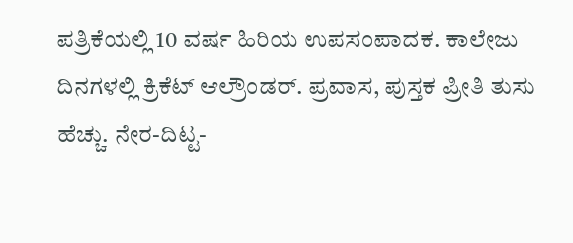ಪತ್ರಿಕೆಯಲ್ಲಿ 10 ವರ್ಷ ಹಿರಿಯ ಉಪಸಂಪಾದಕ. ಕಾಲೇಜು ದಿನಗಳಲ್ಲಿ ಕ್ರಿಕೆಟ್ ಆಲ್ರೌಂಡರ್. ಪ್ರವಾಸ, ಪುಸ್ತಕ ಪ್ರೀತಿ ತುಸು ಹೆಚ್ಚು. ನೇರ-ದಿಟ್ಟ-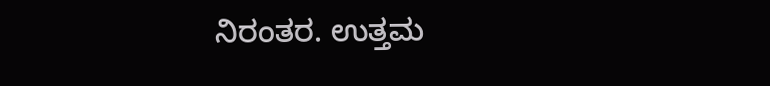ನಿರಂತರ. ಉತ್ತಮ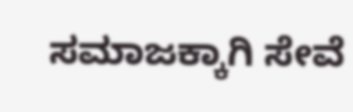ಸಮಾಜಕ್ಕಾಗಿ ಸೇವೆ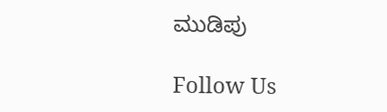ಮುಡಿಪು

Follow Us